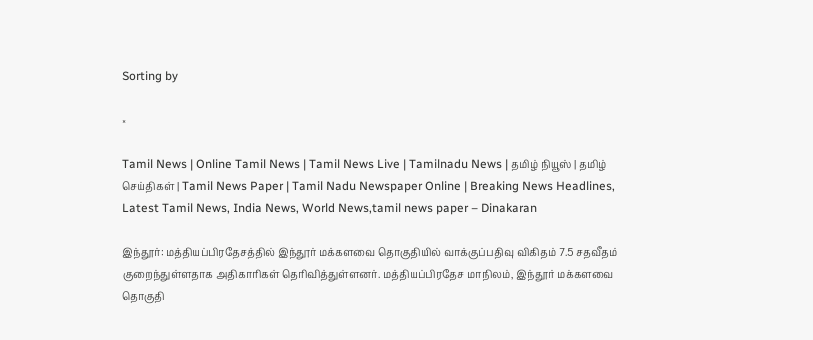Sorting by

×

Tamil News | Online Tamil News | Tamil News Live | Tamilnadu News | தமிழ் நியூஸ் | தமிழ் செய்திகள் | Tamil News Paper | Tamil Nadu Newspaper Online | Breaking News Headlines, Latest Tamil News, India News, World News,tamil news paper – Dinakaran

இந்தூர்: மத்தியப்பிரதேசத்தில் இந்தூர் மக்களவை தொகுதியில் வாக்குப்பதிவு விகிதம் 7.5 சதவீதம் குறைந்துள்ளதாக அதிகாரிகள் தெரிவித்துள்ளனர். மத்தியப்பிரதேச மாநிலம், இந்தூர் மக்களவை தொகுதி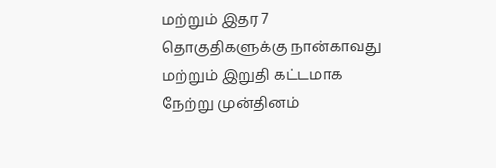மற்றும் இதர 7 தொகுதிகளுக்கு நான்காவது மற்றும் இறுதி கட்டமாக நேற்று முன்தினம்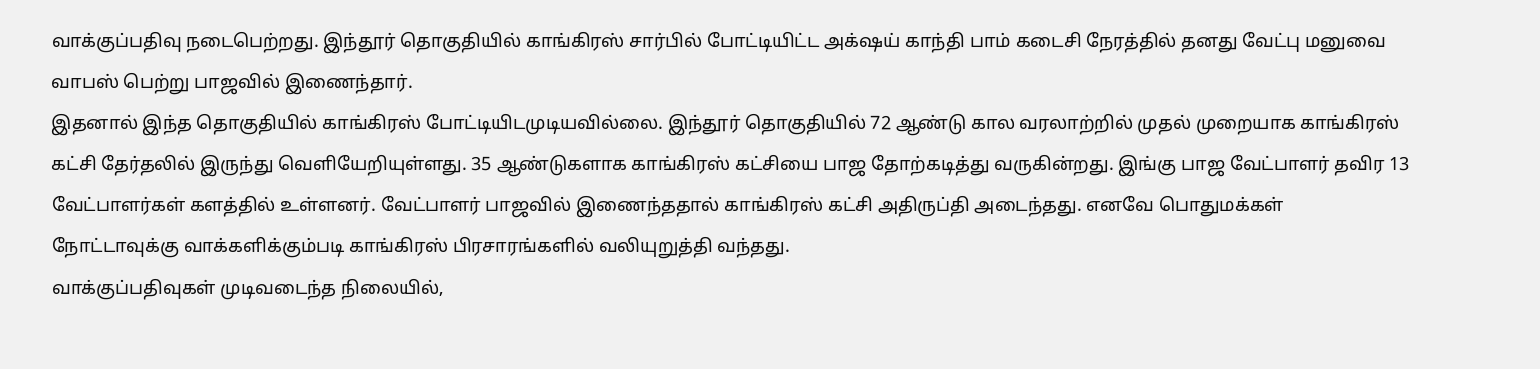வாக்குப்பதிவு நடைபெற்றது. இந்தூர் தொகுதியில் காங்கிரஸ் சார்பில் போட்டியிட்ட அக்‌ஷய் காந்தி பாம் கடைசி நேரத்தில் தனது வேட்பு மனுவை வாபஸ் பெற்று பாஜவில் இணைந்தார்.
இதனால் இந்த தொகுதியில் காங்கிரஸ் போட்டியிடமுடியவில்லை. இந்தூர் தொகுதியில் 72 ஆண்டு கால வரலாற்றில் முதல் முறையாக காங்கிரஸ் கட்சி தேர்தலில் இருந்து வெளியேறியுள்ளது. 35 ஆண்டுகளாக காங்கிரஸ் கட்சியை பாஜ தோற்கடித்து வருகின்றது. இங்கு பாஜ வேட்பாளர் தவிர 13 வேட்பாளர்கள் களத்தில் உள்ளனர். வேட்பாளர் பாஜவில் இணைந்ததால் காங்கிரஸ் கட்சி அதிருப்தி அடைந்தது. எனவே பொதுமக்கள் நோட்டாவுக்கு வாக்களிக்கும்படி காங்கிரஸ் பிரசாரங்களில் வலியுறுத்தி வந்தது.
வாக்குப்பதிவுகள் முடிவடைந்த நிலையில்,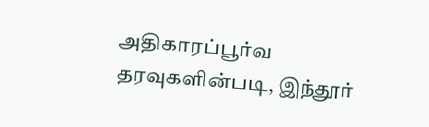அதிகாரப்பூர்வ தரவுகளின்படி, இந்தூர்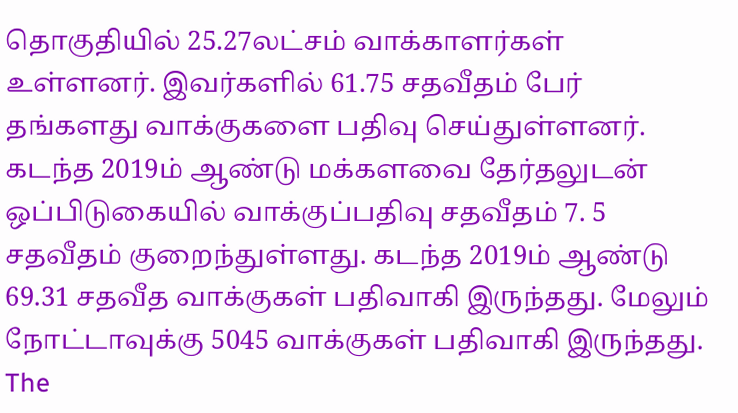தொகுதியில் 25.27லட்சம் வாக்காளர்கள் உள்ளனர். இவர்களில் 61.75 சதவீதம் பேர் தங்களது வாக்குகளை பதிவு செய்துள்ளனர். கடந்த 2019ம் ஆண்டு மக்களவை தேர்தலுடன் ஒப்பிடுகையில் வாக்குப்பதிவு சதவீதம் 7. 5 சதவீதம் குறைந்துள்ளது. கடந்த 2019ம் ஆண்டு 69.31 சதவீத வாக்குகள் பதிவாகி இருந்தது. மேலும் நோட்டாவுக்கு 5045 வாக்குகள் பதிவாகி இருந்தது.
The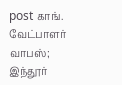post காங். வேட்பாளர் வாபஸ்; இந்தூர்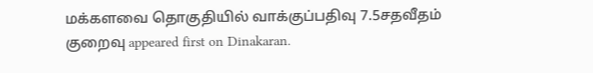மக்களவை தொகுதியில் வாக்குப்பதிவு 7.5சதவீதம் குறைவு appeared first on Dinakaran.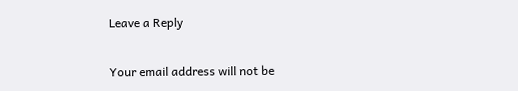Leave a Reply

Your email address will not be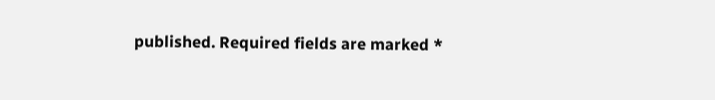published. Required fields are marked *